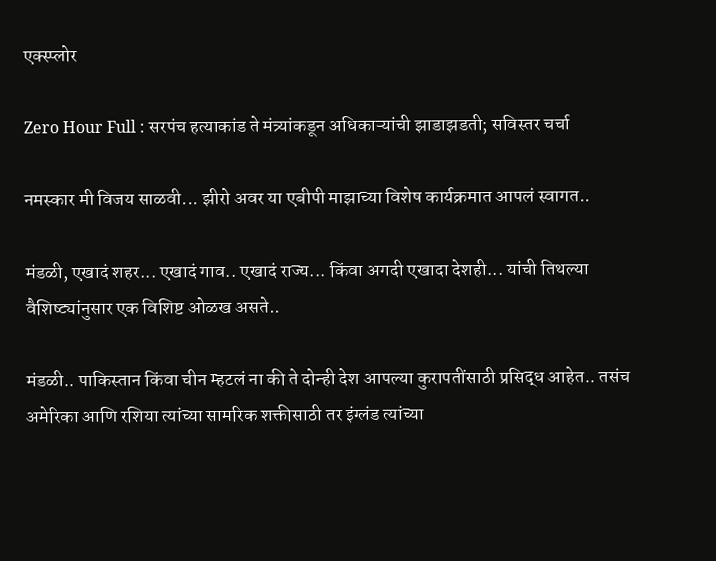एक्स्प्लोर

Zero Hour Full : सरपंच हत्याकांड ते मंत्र्यांकडून अधिकाऱ्यांची झाडाझडती; सविस्तर चर्चा

नमस्कार मी विजय साळवी... झीरो अवर या एबीपी माझाच्या विशेष कार्यक्रमात आपलं स्वागत..

मंडळी, एखादं शहर... एखादं गाव.. एखादं राज्य... किंवा अगदी एखादा देशही... यांची तिथल्या वैशिष्ट्यांनुसार एक विशिष्ट ओळख असते..

मंडळी.. पाकिस्तान किंवा चीन म्हटलं ना की ते दोन्ही देश आपल्या कुरापतींसाठी प्रसिद्ध आहेत.. तसंच अमेरिका आणि रशिया त्यांच्या सामरिक शक्तीसाठी तर इंग्लंड त्यांच्या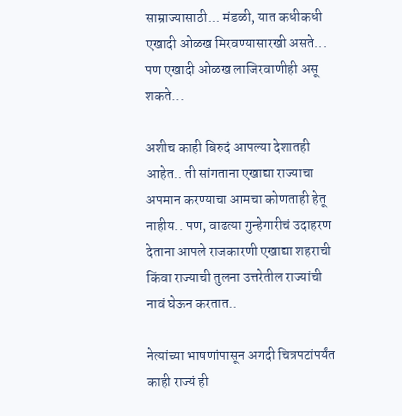साम्राज्यासाठी... मंडळी, यात कधीकधी एखादी ओळख मिरवण्यासारखी असते... पण एखादी ओळख लाजिरवाणीही असू शकते...

अशीच काही बिरुदं आपल्या देशातही आहेत.. ती सांगताना एखाद्या राज्याचा अपमान करण्याचा आमचा कोणताही हेतू नाहीय.. पण, वाढत्या गुन्हेगारीचं उदाहरण देताना आपले राजकारणी एखाद्या शहराची किंवा राज्याची तुलना उत्तरेतील राज्यांची नावं घेऊन करतात..

नेत्यांच्या भाषणांपासून अगदी चित्रपटांपर्यंत काही राज्यं ही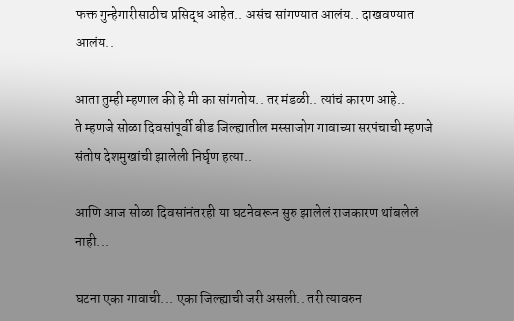फक्त गुन्हेगारीसाठीच प्रसिद्ध आहेत.. असंच सांगण्यात आलंय.. दाखवण्यात आलंय..

आता तुम्ही म्हणाल की हे मी का सांगतोय.. तर मंडळी.. त्यांचं कारण आहे..
ते म्हणजे सोळा दिवसांपूर्वी बीड जिल्ह्यातील मस्साजोग गावाच्या सरपंचाची म्हणजे संतोष देशमुखांची झालेली निर्घृण हत्या..

आणि आज सोळा दिवसांनंतरही या घटनेवरून सुरु झालेलं राजकारण थांबलेलं नाही...

घटना एका गावाची... एका जिल्ह्याची जरी असली.. तरी त्यावरुन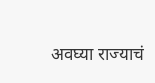अवघ्या राज्याचं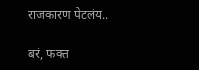राजकारण पेटलंय..

बरं, फक्त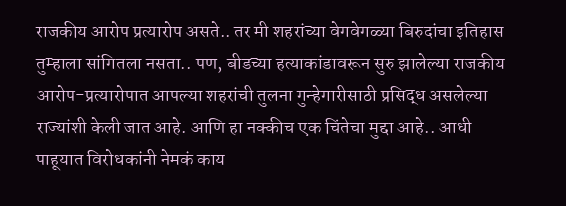राजकीय आरोप प्रत्यारोप असते.. तर मी शहरांच्या वेगवेगळ्या बिरुदांचा इतिहास तुम्हाला सांगितला नसता.. पण, बीडच्या हत्याकांडावरून सुरु झालेल्या राजकीय आरोप-प्रत्यारोपात आपल्या शहरांची तुलना गुन्हेगारीसाठी प्रसिद्ध असलेल्या राज्यांशी केली जात आहे. आणि हा नक्कीच एक चिंतेचा मुद्दा आहे.. आधी पाहूयात विरोधकांनी नेमकं काय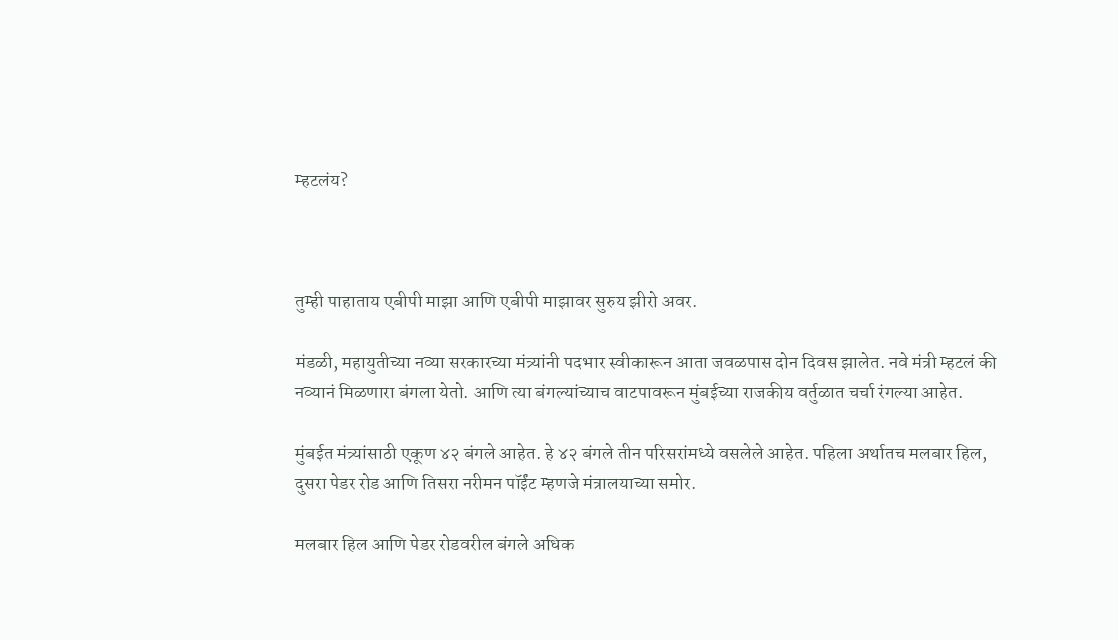म्हटलंय?



तुम्ही पाहाताय एबीपी माझा आणि एबीपी माझावर सुरुय झीरो अवर.

मंडळी, महायुतीच्या नव्या सरकारच्या मंत्र्यांनी पदभार स्वीकारून आता जवळपास दोन दिवस झालेत. नवे मंत्री म्हटलं की नव्यानं मिळणारा बंगला येतो. आणि त्या बंगल्यांच्याच वाटपावरून मुंबईच्या राजकीय वर्तुळात चर्चा रंगल्या आहेत.

मुंबईत मंत्र्यांसाठी एकूण ४२ बंगले आहेत. हे ४२ बंगले तीन परिसरांमध्ये वसलेले आहेत. पहिला अर्थातच मलबार हिल, दुसरा पेडर रोड आणि तिसरा नरीमन पॉईंट म्हणजे मंत्रालयाच्या समोर.

मलबार हिल आणि पेडर रोडवरील बंगले अधिक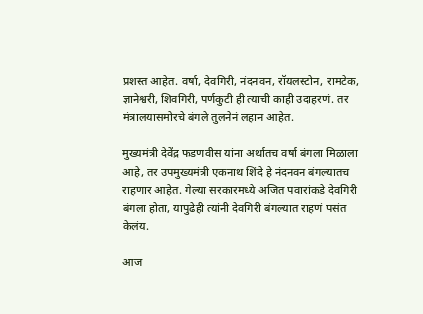प्रशस्त आहेत. वर्षा, देवगिरी, नंदनवन, रॉयलस्टोन, रामटेक, ज्ञानेश्वरी, शिवगिरी, पर्णकुटी ही त्याची काही उदाहरणं. तर मंत्रालयासमोरचे बंगले तुलनेनं लहान आहेत.

मुख्यमंत्री देवेंद्र फडणवीस यांना अर्थातच वर्षा बंगला मिळाला आहे, तर उपमुख्यमंत्री एकनाथ शिंदे हे नंदनवन बंगल्यातच राहणार आहेत. गेल्या सरकारमध्ये अजित पवारांकडे देवगिरी बंगला होता, यापुढेही त्यांनी देवगिरी बंगल्यात राहणं पसंत केलंय.

आज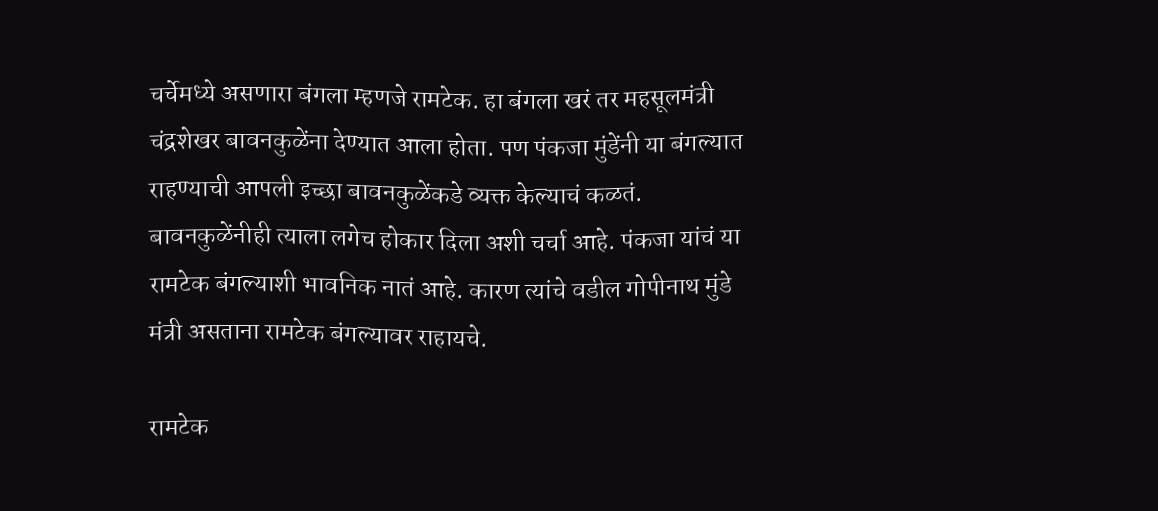चर्चेमध्ये असणारा बंगला म्हणजे रामटेक. हा बंगला खरं तर महसूलमंत्री चंद्रशेखर बावनकुळेंना देण्यात आला होता. पण पंकजा मुंडेंनी या बंगल्यात राहण्याची आपली इच्छा बावनकुळेंकडे व्यक्त केल्याचं कळतं. बावनकुळेंनीही त्याला लगेच होकार दिला अशी चर्चा आहे. पंकजा यांचं या रामटेक बंगल्याशी भावनिक नातं आहे. कारण त्यांचे वडील गोपीनाथ मुंडे मंत्री असताना रामटेक बंगल्यावर राहायचे.

रामटेक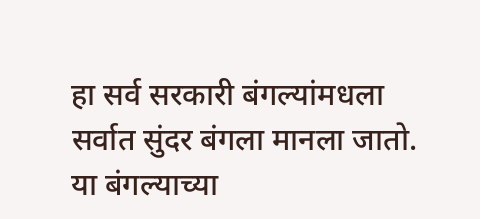हा सर्व सरकारी बंगल्यांमधला सर्वात सुंदर बंगला मानला जातो. या बंगल्याच्या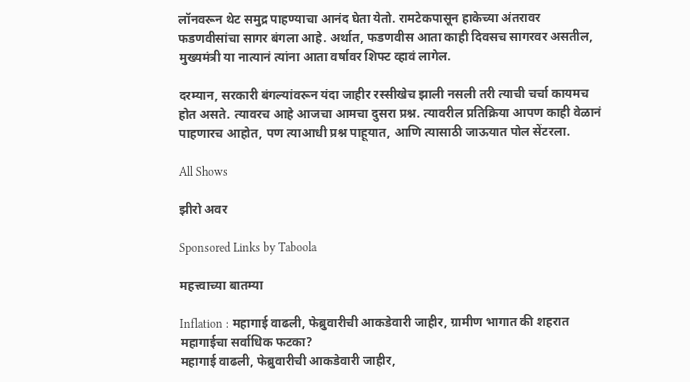लॉनवरून थेट समुद्र पाहण्याचा आनंद घेता येतो. रामटेकपासून हाकेच्या अंतरावर फडणवीसांचा सागर बंगला आहे. अर्थात, फडणवीस आता काही दिवसच सागरवर असतील, मुख्यमंत्री या नात्यानं त्यांना आता वर्षावर शिफ्ट व्हावं लागेल.

दरम्यान, सरकारी बंगल्यांवरून यंदा जाहीर रस्सीखेच झाली नसली तरी त्याची चर्चा कायमच होत असते. त्यावरच आहे आजचा आमचा दुसरा प्रश्न. त्यावरील प्रतिक्रिया आपण काही वेळानं पाहणारच आहोत, पण त्याआधी प्रश्न पाहूयात, आणि त्यासाठी जाऊयात पोल सेंटरला.

All Shows

झीरो अवर

Sponsored Links by Taboola

महत्त्वाच्या बातम्या

Inflation : महागाई वाढली, फेब्रुवारीची आकडेवारी जाहीर, ग्रामीण भागात की शहरात महागाईचा सर्वाधिक फटका?
महागाई वाढली, फेब्रुवारीची आकडेवारी जाहीर,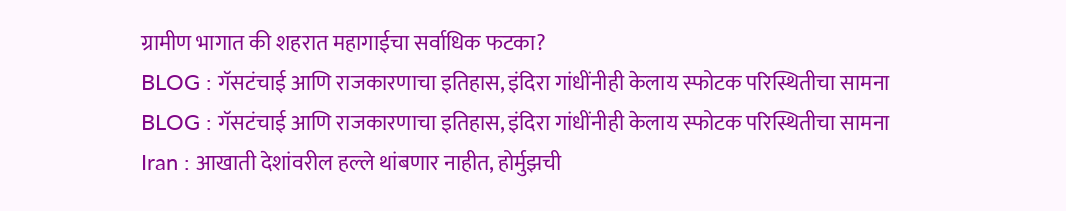ग्रामीण भागात की शहरात महागाईचा सर्वाधिक फटका?
BLOG : गॅसटंचाई आणि राजकारणाचा इतिहास, इंदिरा गांधींनीही केलाय स्फोटक परिस्थितीचा सामना
BLOG : गॅसटंचाई आणि राजकारणाचा इतिहास, इंदिरा गांधींनीही केलाय स्फोटक परिस्थितीचा सामना
Iran : आखाती देशांवरील हल्ले थांबणार नाहीत, होर्मुझची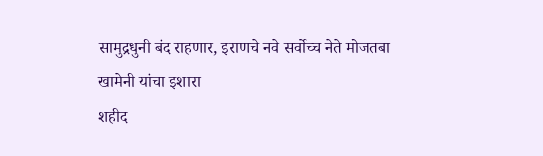सामुद्रधुनी बंद राहणार, इराणचे नवे सर्वोच्च नेते मोजतबा खामेनी यांचा इशारा
शहीद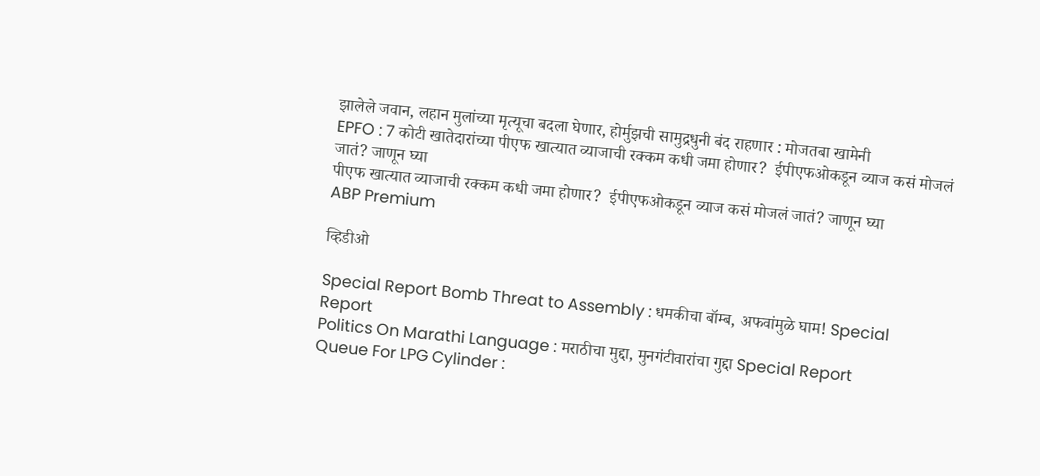झालेले जवान, लहान मुलांच्या मृत्यूचा बदला घेणार, होर्मुझची सामुद्रधुनी बंद राहणार : मोजतबा खामेनी
EPFO : 7 कोटी खातेदारांच्या पीएफ खात्यात व्याजाची रक्कम कधी जमा होणार?  ईपीएफओकडून व्याज कसं मोजलं जातं? जाणून घ्या
पीएफ खात्यात व्याजाची रक्कम कधी जमा होणार?  ईपीएफओकडून व्याज कसं मोजलं जातं? जाणून घ्या
ABP Premium

व्हिडीओ

Special Report Bomb Threat to Assembly : धमकीचा बॉम्ब, अफवांमुळे घाम! Special Report
Politics On Marathi Language : मराठीचा मुद्दा, मुनगंटीवारांचा गुद्दा Special Report
Queue For LPG Cylinder :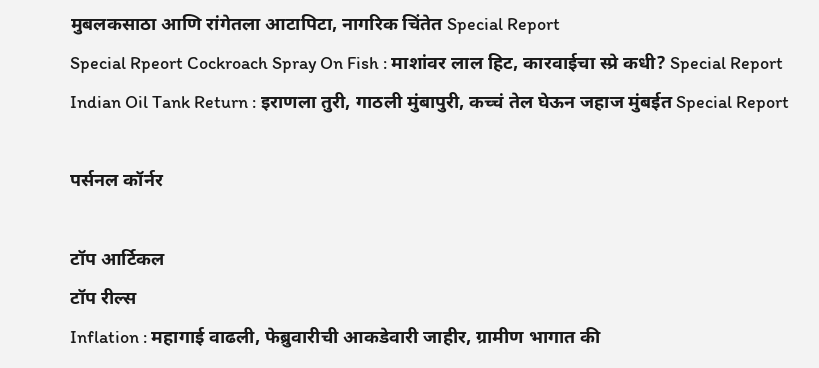मुबलकसाठा आणि रांगेतला आटापिटा, नागरिक चिंतेत Special Report
Special Rpeort Cockroach Spray On Fish : माशांवर लाल हिट, कारवाईचा स्प्रे कधी? Special Report
Indian Oil Tank Return : इराणला तुरी, गाठली मुंबापुरी, कच्चं तेल घेऊन जहाज मुंबईत Special Report

पर्सनल कॉर्नर

टॉप आर्टिकल
टॉप रील्स
Inflation : महागाई वाढली, फेब्रुवारीची आकडेवारी जाहीर, ग्रामीण भागात की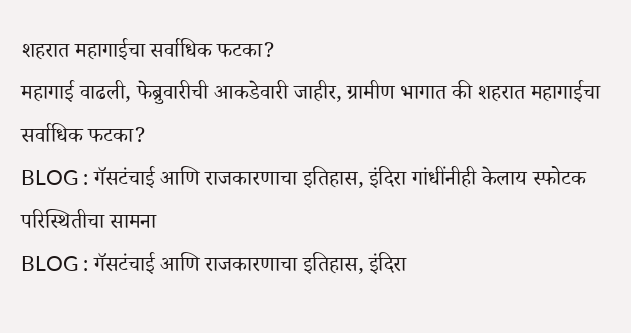शहरात महागाईचा सर्वाधिक फटका?
महागाई वाढली, फेब्रुवारीची आकडेवारी जाहीर, ग्रामीण भागात की शहरात महागाईचा सर्वाधिक फटका?
BLOG : गॅसटंचाई आणि राजकारणाचा इतिहास, इंदिरा गांधींनीही केलाय स्फोटक परिस्थितीचा सामना
BLOG : गॅसटंचाई आणि राजकारणाचा इतिहास, इंदिरा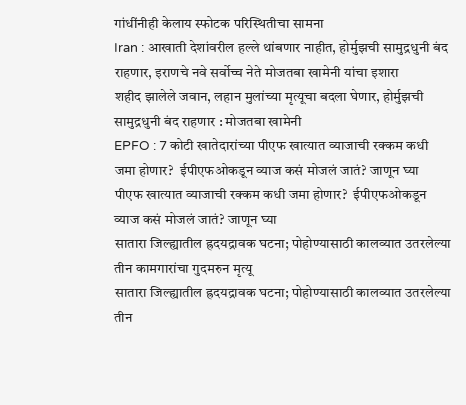गांधींनीही केलाय स्फोटक परिस्थितीचा सामना
Iran : आखाती देशांवरील हल्ले थांबणार नाहीत, होर्मुझची सामुद्रधुनी बंद राहणार, इराणचे नवे सर्वोच्च नेते मोजतबा खामेनी यांचा इशारा
शहीद झालेले जवान, लहान मुलांच्या मृत्यूचा बदला घेणार, होर्मुझची सामुद्रधुनी बंद राहणार : मोजतबा खामेनी
EPFO : 7 कोटी खातेदारांच्या पीएफ खात्यात व्याजाची रक्कम कधी जमा होणार?  ईपीएफओकडून व्याज कसं मोजलं जातं? जाणून घ्या
पीएफ खात्यात व्याजाची रक्कम कधी जमा होणार?  ईपीएफओकडून व्याज कसं मोजलं जातं? जाणून घ्या
सातारा जिल्ह्यातील ह्रदयद्रावक घटना; पोहोण्यासाठी कालव्यात उतरलेल्या तीन कामगारांचा गुदमरुन मृत्यू
सातारा जिल्ह्यातील ह्रदयद्रावक घटना; पोहोण्यासाठी कालव्यात उतरलेल्या तीन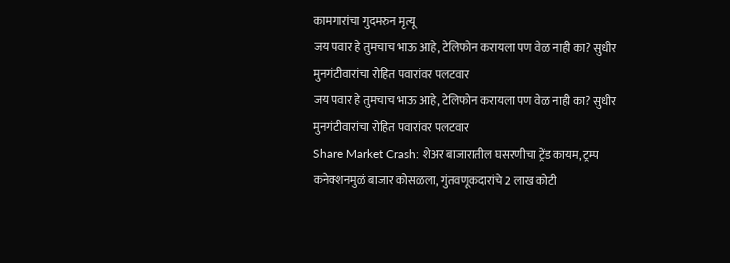कामगारांचा गुदमरुन मृत्यू
जय पवार हे तुमचाच भाऊ आहे, टेलिफोन करायला पण वेळ नाही का? सुधीर मुनगंटीवारांचा रोहित पवारांवर पलटवार
जय पवार हे तुमचाच भाऊ आहे, टेलिफोन करायला पण वेळ नाही का? सुधीर मुनगंटीवारांचा रोहित पवारांवर पलटवार
Share Market Crash: शेअर बाजारातील घसरणीचा ट्रेंड कायम, ट्रम्प कनेक्शनमुळं बाजार कोसळला, गुंतवणूकदारांचे 2 लाख कोटी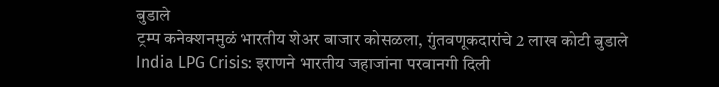बुडाले
ट्रम्प कनेक्शनमुळं भारतीय शेअर बाजार कोसळला, गुंतवणूकदारांचे 2 लाख कोटी बुडाले
India LPG Crisis: इराणने भारतीय जहाजांना परवानगी दिली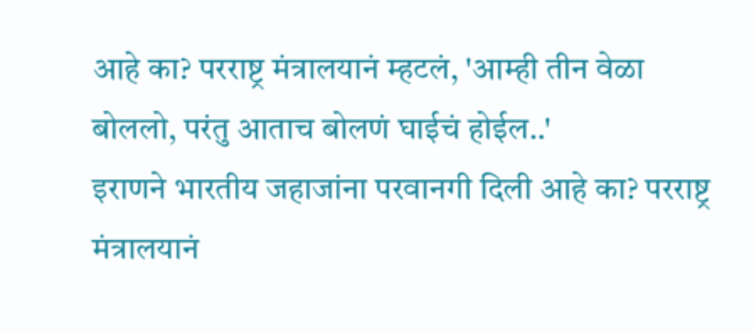आहे का? परराष्ट्र मंत्रालयानं म्हटलं, 'आम्ही तीन वेळा बोललो, परंतु आताच बोलणं घाईचं होईल..'
इराणने भारतीय जहाजांना परवानगी दिली आहे का? परराष्ट्र मंत्रालयानं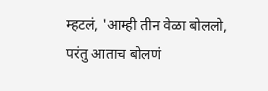म्हटलं, 'आम्ही तीन वेळा बोललो, परंतु आताच बोलणं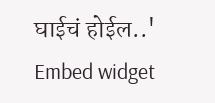घाईचं होईल..'
Embed widget